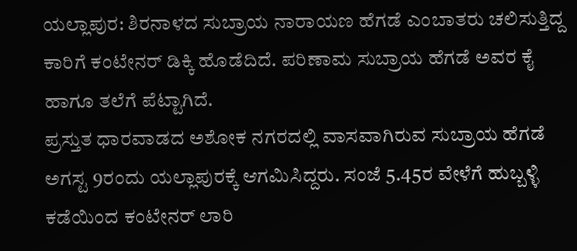ಯಲ್ಲಾಪುರ: ಶಿರನಾಳದ ಸುಬ್ರಾಯ ನಾರಾಯಣ ಹೆಗಡೆ ಎಂಬಾತರು ಚಲಿಸುತ್ತಿದ್ದ ಕಾರಿಗೆ ಕಂಟೇನರ್ ಡಿಕ್ಕಿ ಹೊಡೆದಿದೆ. ಪರಿಣಾಮ ಸುಬ್ರಾಯ ಹೆಗಡೆ ಅವರ ಕೈ ಹಾಗೂ ತಲೆಗೆ ಪೆಟ್ಟಾಗಿದೆ.
ಪ್ರಸ್ತುತ ಧಾರವಾಡದ ಅಶೋಕ ನಗರದಲ್ಲಿ ವಾಸವಾಗಿರುವ ಸುಬ್ರಾಯ ಹೆಗಡೆ ಅಗಸ್ಟ 9ರಂದು ಯಲ್ಲಾಪುರಕ್ಕೆ ಆಗಮಿಸಿದ್ದರು. ಸಂಜೆ 5.45ರ ವೇಳೆಗೆ ಹುಬ್ಬಳ್ಳಿ ಕಡೆಯಿಂದ ಕಂಟೇನರ್ ಲಾರಿ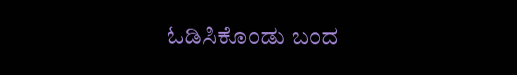ಓಡಿಸಿಕೊಂಡು ಬಂದ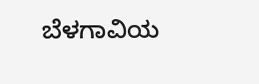ಬೆಳಗಾವಿಯ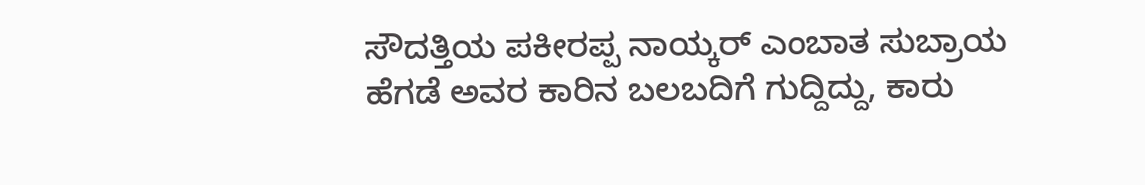ಸೌದತ್ತಿಯ ಪಕೀರಪ್ಪ ನಾಯ್ಕರ್ ಎಂಬಾತ ಸುಬ್ರಾಯ ಹೆಗಡೆ ಅವರ ಕಾರಿನ ಬಲಬದಿಗೆ ಗುದ್ದಿದ್ದು, ಕಾರು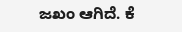ಜಖಂ ಆಗಿದೆ. ಕೆ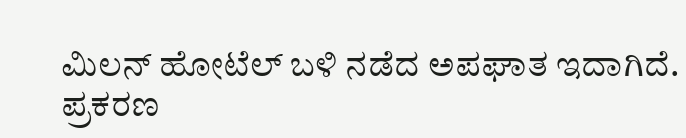ಮಿಲನ್ ಹೋಟೆಲ್ ಬಳಿ ನಡೆದ ಅಪಘಾತ ಇದಾಗಿದೆ. ಪ್ರಕರಣ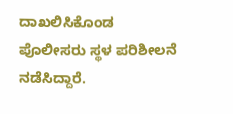ದಾಖಲಿಸಿಕೊಂಡ ಪೊಲೀಸರು ಸ್ಥಳ ಪರಿಶೀಲನೆ ನಡೆಸಿದ್ದಾರೆ.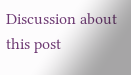Discussion about this post